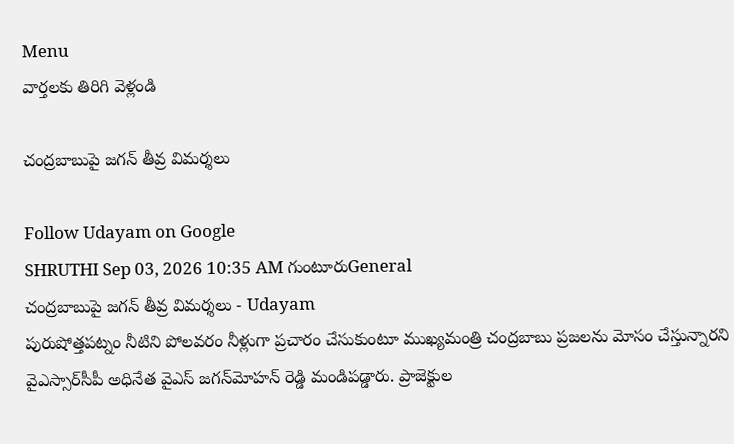Menu
వార్తలకు తిరిగి వెళ్లండి

చంద్రబాబుపై జగన్‌ తీవ్ర విమర్శలు

Follow Udayam on Google
SHRUTHI Sep 03, 2026 10:35 AM గుంటూరుGeneral
చంద్రబాబుపై జగన్‌ తీవ్ర విమర్శలు - Udayam
పురుషోత్తపట్నం నీటిని పోలవరం నీళ్లుగా ప్రచారం చేసుకుంటూ ముఖ్యమంత్రి చంద్రబాబు ప్రజలను మోసం చేస్తున్నారని వైఎస్సార్‌సీపీ అధినేత వైఎస్‌ జగన్‌మోహన్‌ రెడ్డి మండిపడ్డారు. ప్రాజెక్టుల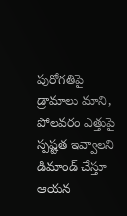పురోగతిపై డ్రామాలు మాని, పోలవరం ఎత్తుపై స్పష్టత ఇవ్వాలని డిమాండ్ చేస్తూ ఆయన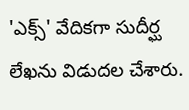'ఎక్స్' వేదికగా సుదీర్ఘ లేఖను విడుదల చేశారు.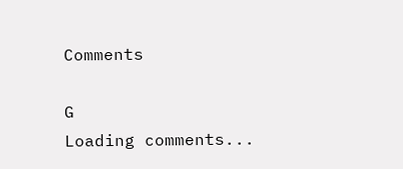Comments

G
Loading comments...